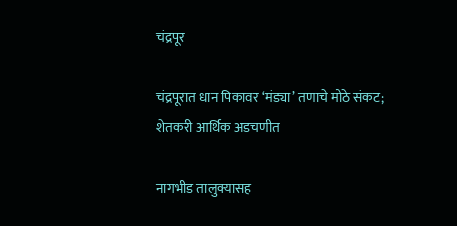चंद्रपूर

चंद्रपूरात धान पिकावर ‘मंड्या’ तणाचे मोठे संकट; शेतकरी आर्थिक अडचणीत

नागभीड तालुक्यासह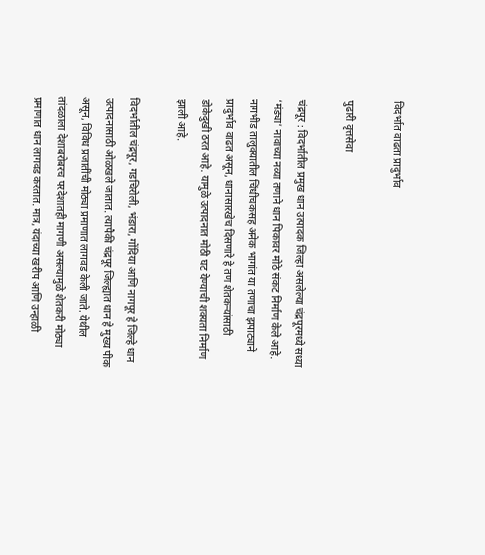विदर्भात वाढता प्रादुर्भाव

पुढारी वृत्तसेवा

चंद्रपूर : विदर्भातील प्रमुख धान उत्पादक जिल्हा असलेल्या चंद्रपूरमध्ये सध्या ‘मंड्या’ नावाच्या नव्या तणाने धान पिकावर मोठे संकट निर्माण केले आहे. नागभीड तालुक्यातील चिंधीचकसह अनेक भागांत या तणाचा झपाट्याने प्रादुर्भाव वाढत असून, धानासारखेच दिसणारे हे तण शेतकऱ्यांसाठी डोकेदुखी ठरत आहे. यामुळे उत्पादनात मोठी घट येण्याची शक्यता निर्माण झाली आहे.

विदर्भातील चंद्रपूर, गडचिरोली, भंडारा, गोंदिया आणि नागपूर हे जिल्हे धान उत्पादनासाठी ओळखले जातात. त्यापैकी चंद्रपूर जिल्ह्यात धान हे मुख्य पीक असून, विविध प्रजातींची मोठ्या प्रमाणात लागवड केली जाते. येथील तांदळाला देशाबरोबरच परदेशातही मागणी असल्यामुळे शेतकरी मोठ्या प्रमाणात धान लागवड करतात. मात्र, यंदाच्या खरीप आणि उन्हाळी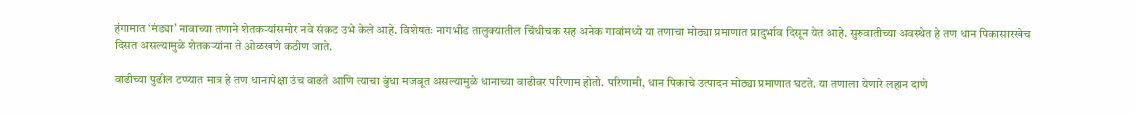हंगामात ‘मंड्या’ नावाच्या तणाने शेतकऱ्यांसमोर नवे संकट उभे केले आहे. विशेषतः नागभीड तालुक्यातील चिंधीचक सह अनेक गावांमध्ये या तणाचा मोठ्या प्रमाणात प्रादुर्भाव दिसून येत आहे. सुरुवातीच्या अवस्थेत हे तण धान पिकासारखेच दिसत असल्यामुळे शेतकऱ्यांना ते ओळखणे कठीण जाते.

वाढीच्या पुढील टप्प्यात मात्र हे तण धानापेक्षा उंच वाढते आणि त्याचा बुंधा मजबूत असल्यामुळे धानाच्या वाढीवर परिणाम होतो. परिणामी, धान पिकाचे उत्पादन मोठ्या प्रमाणात घटते. या तणाला येणारे लहान दाणे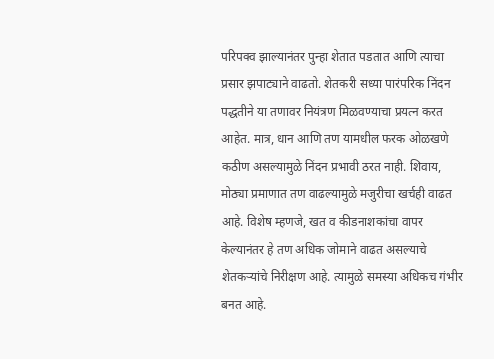परिपक्व झाल्यानंतर पुन्हा शेतात पडतात आणि त्याचा प्रसार झपाट्याने वाढतो. शेतकरी सध्या पारंपरिक निंदन पद्धतीने या तणावर नियंत्रण मिळवण्याचा प्रयत्न करत आहेत. मात्र, धान आणि तण यामधील फरक ओळखणे कठीण असल्यामुळे निंदन प्रभावी ठरत नाही. शिवाय, मोठ्या प्रमाणात तण वाढल्यामुळे मजुरीचा खर्चही वाढत आहे. विशेष म्हणजे, खत व कीडनाशकांचा वापर केल्यानंतर हे तण अधिक जोमाने वाढत असल्याचे शेतकऱ्यांचे निरीक्षण आहे. त्यामुळे समस्या अधिकच गंभीर बनत आहे.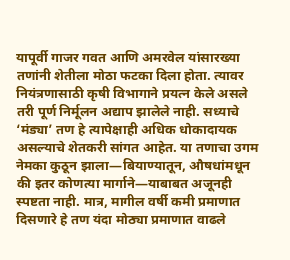यापूर्वी गाजर गवत आणि अमरवेल यांसारख्या तणांनी शेतीला मोठा फटका दिला होता. त्यावर नियंत्रणासाठी कृषी विभागाने प्रयत्न केले असले तरी पूर्ण निर्मूलन अद्याप झालेले नाही. सध्याचे ‘मंड्या’ तण हे त्यापेक्षाही अधिक धोकादायक असल्याचे शेतकरी सांगत आहेत. या तणाचा उगम नेमका कुठून झाला—बियाण्यातून, औषधांमधून की इतर कोणत्या मार्गाने—याबाबत अजूनही स्पष्टता नाही. मात्र, मागील वर्षी कमी प्रमाणात दिसणारे हे तण यंदा मोठ्या प्रमाणात वाढले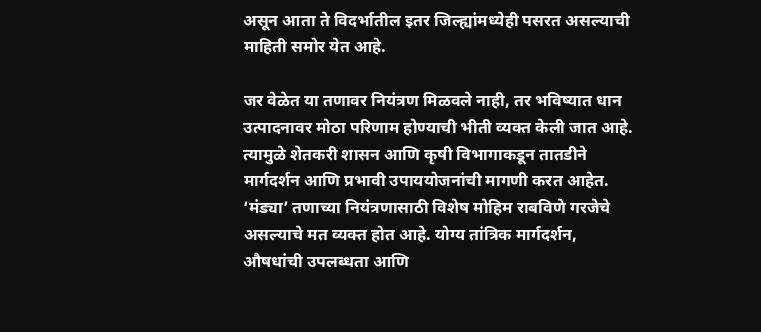असून आता ते विदर्भातील इतर जिल्ह्यांमध्येही पसरत असल्याची माहिती समोर येत आहे.

जर वेळेत या तणावर नियंत्रण मिळवले नाही, तर भविष्यात धान उत्पादनावर मोठा परिणाम होण्याची भीती व्यक्त केली जात आहे. त्यामुळे शेतकरी शासन आणि कृषी विभागाकडून तातडीने मार्गदर्शन आणि प्रभावी उपाययोजनांची मागणी करत आहेत. ‘मंड्या’ तणाच्या नियंत्रणासाठी विशेष मोहिम राबविणे गरजेचे असल्याचे मत व्यक्त होत आहे. योग्य तांत्रिक मार्गदर्शन, औषधांची उपलब्धता आणि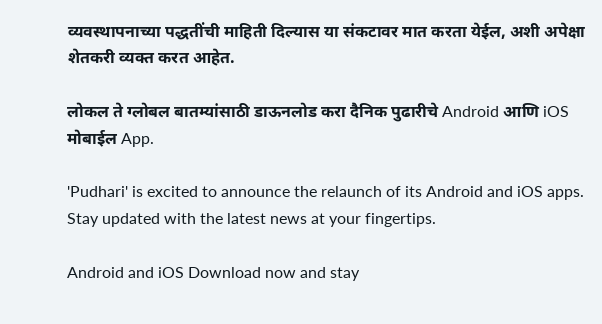व्यवस्थापनाच्या पद्धतींची माहिती दिल्यास या संकटावर मात करता येईल, अशी अपेक्षा शेतकरी व्यक्त करत आहेत.

लोकल ते ग्लोबल बातम्यांसाठी डाऊनलोड करा दैनिक पुढारीचे Android आणि iOS मोबाईल App.

'Pudhari' is excited to announce the relaunch of its Android and iOS apps. Stay updated with the latest news at your fingertips.

Android and iOS Download now and stay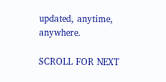updated, anytime, anywhere.

SCROLL FOR NEXT